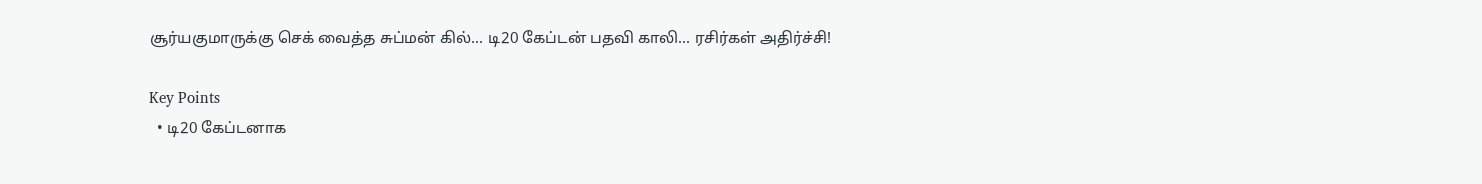சூர்யகுமாருக்கு செக் வைத்த சுப்மன் கில்... டி20 கேப்டன் பதவி காலி... ரசிர்கள் அதிர்ச்சி!

Key Points
  • டி20 கேப்டனாக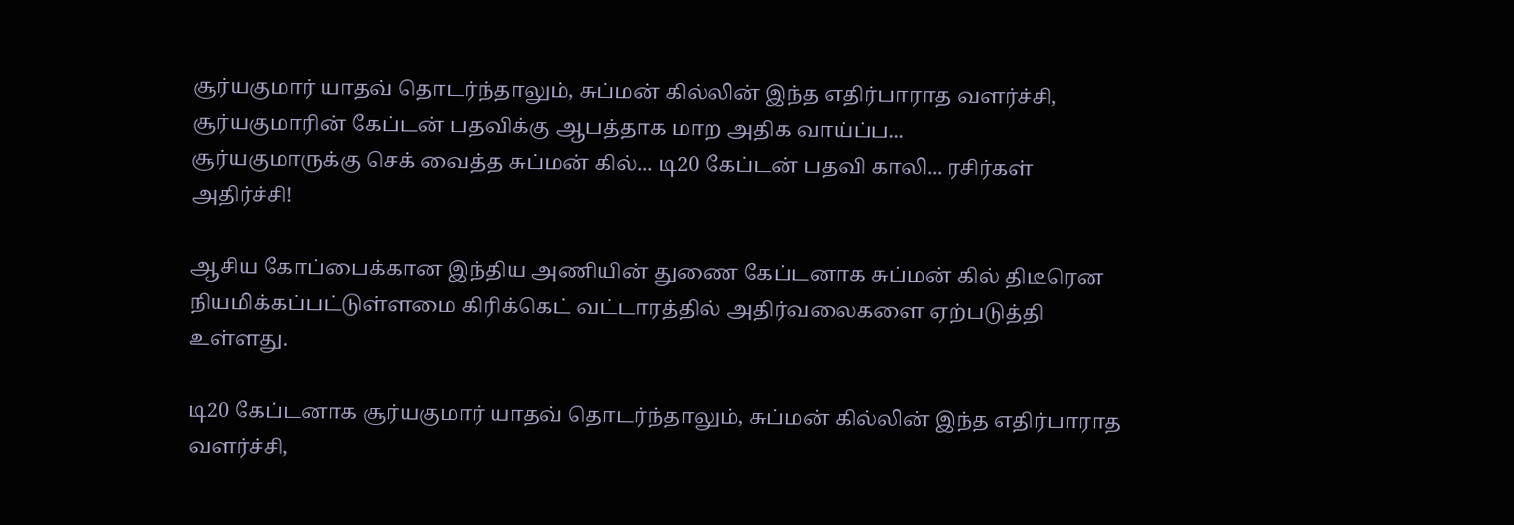சூர்யகுமார் யாதவ் தொடர்ந்தாலும், சுப்மன் கில்லின் இந்த எதிர்பாராத வளர்ச்சி, சூர்யகுமாரின் கேப்டன் பதவிக்கு ஆபத்தாக மாற அதிக வாய்ப்ப...
சூர்யகுமாருக்கு செக் வைத்த சுப்மன் கில்... டி20 கேப்டன் பதவி காலி... ரசிர்கள் அதிர்ச்சி!

ஆசிய கோப்பைக்கான இந்திய அணியின் துணை கேப்டனாக சுப்மன் கில் திடீரென நியமிக்கப்பட்டுள்ளமை கிரிக்கெட் வட்டாரத்தில் அதிர்வலைகளை ஏற்படுத்தி உள்ளது.

டி20 கேப்டனாக சூர்யகுமார் யாதவ் தொடர்ந்தாலும், சுப்மன் கில்லின் இந்த எதிர்பாராத வளர்ச்சி,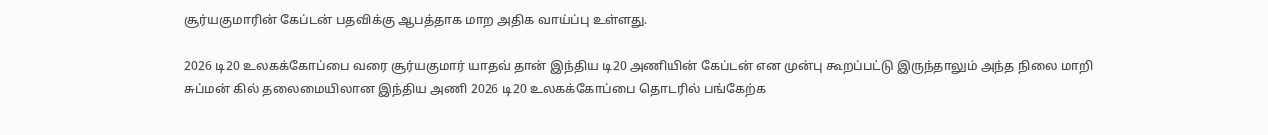சூர்யகுமாரின் கேப்டன் பதவிக்கு ஆபத்தாக மாற அதிக வாய்ப்பு உள்ளது.

2026 டி20 உலகக்கோப்பை வரை சூர்யகுமார் யாதவ் தான் இந்திய டி20 அணியின் கேப்டன் என முன்பு கூறப்பட்டு இருந்தாலும் அந்த நிலை மாறி சுப்மன் கில் தலைமையிலான இந்திய அணி 2026 டி20 உலகக்கோப்பை தொடரில் பங்கேற்க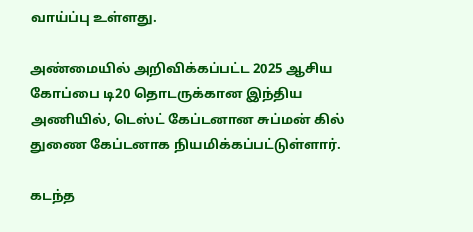வாய்ப்பு உள்ளது.

அண்மையில் அறிவிக்கப்பட்ட 2025 ஆசிய கோப்பை டி20 தொடருக்கான இந்திய அணியில், டெஸ்ட் கேப்டனான சுப்மன் கில் துணை கேப்டனாக நியமிக்கப்பட்டுள்ளார்.

கடந்த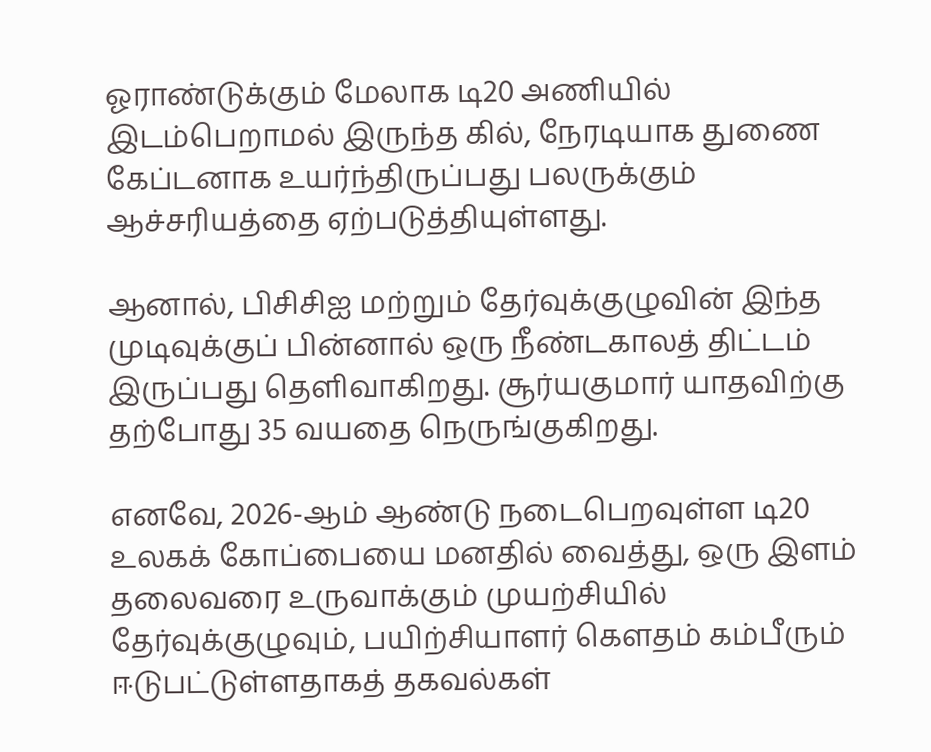ஓராண்டுக்கும் மேலாக டி20 அணியில் இடம்பெறாமல் இருந்த கில், நேரடியாக துணை கேப்டனாக உயர்ந்திருப்பது பலருக்கும் ஆச்சரியத்தை ஏற்படுத்தியுள்ளது.

ஆனால், பிசிசிஐ மற்றும் தேர்வுக்குழுவின் இந்த முடிவுக்குப் பின்னால் ஒரு நீண்டகாலத் திட்டம் இருப்பது தெளிவாகிறது. சூர்யகுமார் யாதவிற்கு தற்போது 35 வயதை நெருங்குகிறது.

எனவே, 2026-ஆம் ஆண்டு நடைபெறவுள்ள டி20 உலகக் கோப்பையை மனதில் வைத்து, ஒரு இளம் தலைவரை உருவாக்கும் முயற்சியில் தேர்வுக்குழுவும், பயிற்சியாளர் கௌதம் கம்பீரும் ஈடுபட்டுள்ளதாகத் தகவல்கள்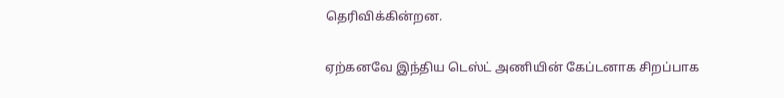தெரிவிக்கின்றன.

ஏற்கனவே இந்திய டெஸ்ட் அணியின் கேப்டனாக சிறப்பாக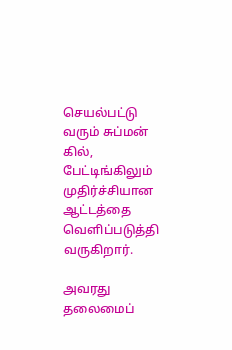செயல்பட்டு வரும் சுப்மன் கில், பேட்டிங்கிலும் முதிர்ச்சியான ஆட்டத்தை வெளிப்படுத்தி வருகிறார்.

அவரது தலைமைப்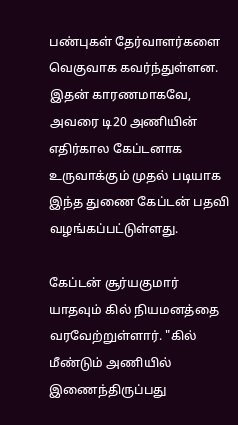பண்புகள் தேர்வாளர்களை வெகுவாக கவர்ந்துள்ளன. இதன் காரணமாகவே, அவரை டி20 அணியின் எதிர்கால கேப்டனாக உருவாக்கும் முதல் படியாக இந்த துணை கேப்டன் பதவி வழங்கப்பட்டுள்ளது.

கேப்டன் சூர்யகுமார் யாதவும் கில் நியமனத்தை வரவேற்றுள்ளார். "கில் மீண்டும் அணியில் இணைந்திருப்பது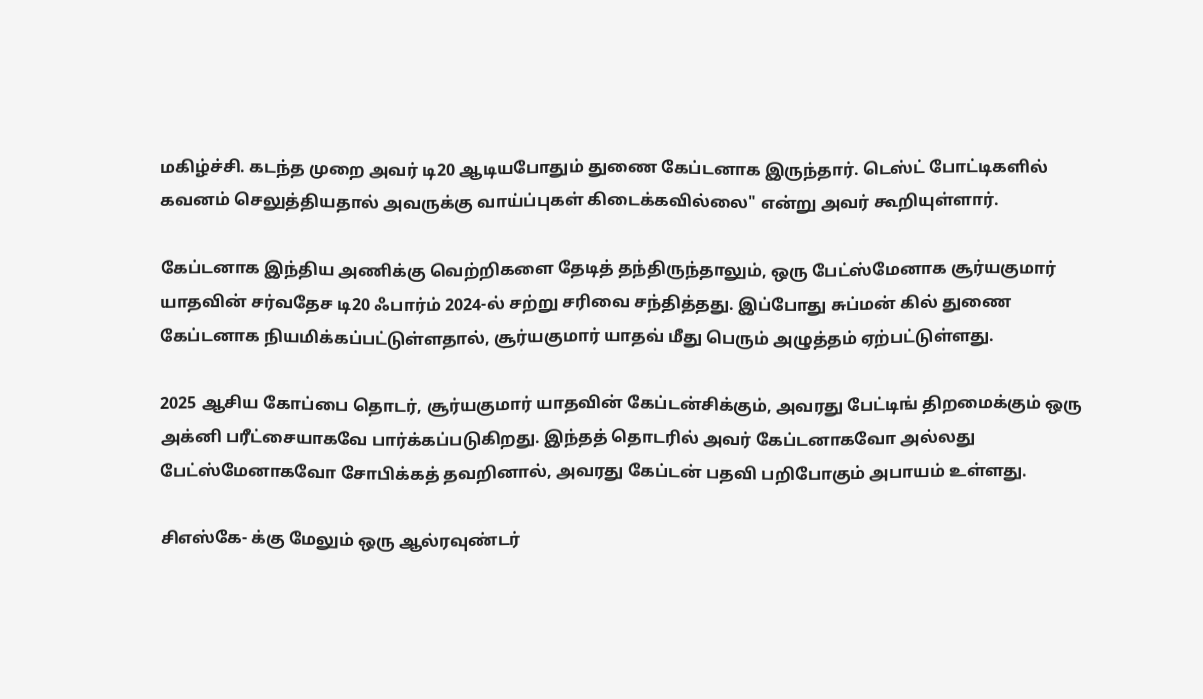மகிழ்ச்சி. கடந்த முறை அவர் டி20 ஆடியபோதும் துணை கேப்டனாக இருந்தார். டெஸ்ட் போட்டிகளில் கவனம் செலுத்தியதால் அவருக்கு வாய்ப்புகள் கிடைக்கவில்லை" என்று அவர் கூறியுள்ளார்.

கேப்டனாக இந்திய அணிக்கு வெற்றிகளை தேடித் தந்திருந்தாலும், ஒரு பேட்ஸ்மேனாக சூர்யகுமார் யாதவின் சர்வதேச டி20 ஃபார்ம் 2024-ல் சற்று சரிவை சந்தித்தது. இப்போது சுப்மன் கில் துணை கேப்டனாக நியமிக்கப்பட்டுள்ளதால், சூர்யகுமார் யாதவ் மீது பெரும் அழுத்தம் ஏற்பட்டுள்ளது.

2025 ஆசிய கோப்பை தொடர், சூர்யகுமார் யாதவின் கேப்டன்சிக்கும், அவரது பேட்டிங் திறமைக்கும் ஒரு அக்னி பரீட்சையாகவே பார்க்கப்படுகிறது. இந்தத் தொடரில் அவர் கேப்டனாகவோ அல்லது பேட்ஸ்மேனாகவோ சோபிக்கத் தவறினால், அவரது கேப்டன் பதவி பறிபோகும் அபாயம் உள்ளது.

சிஎஸ்கே- க்கு மேலும் ஒரு ஆல்ரவுண்டர்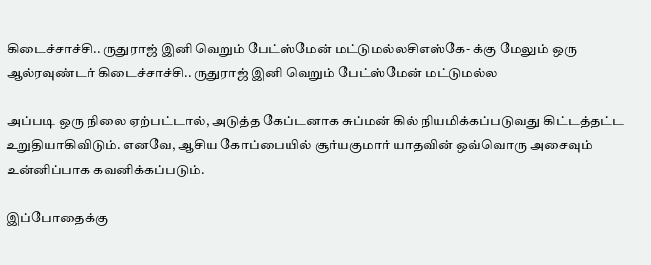கிடைச்சாச்சி.. ருதுராஜ் இனி வெறும் பேட்ஸ்மேன் மட்டுமல்லசிஎஸ்கே- க்கு மேலும் ஒரு ஆல்ரவுண்டர் கிடைச்சாச்சி.. ருதுராஜ் இனி வெறும் பேட்ஸ்மேன் மட்டுமல்ல

அப்படி ஒரு நிலை ஏற்பட்டால், அடுத்த கேப்டனாக சுப்மன் கில் நியமிக்கப்படுவது கிட்டத்தட்ட உறுதியாகிவிடும். எனவே, ஆசிய கோப்பையில் சூர்யகுமார் யாதவின் ஒவ்வொரு அசைவும் உன்னிப்பாக கவனிக்கப்படும்.

இப்போதைக்கு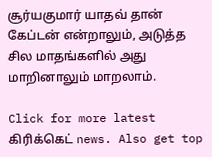சூர்யகுமார் யாதவ் தான் கேப்டன் என்றாலும், அடுத்த சில மாதங்களில் அது மாறினாலும் மாறலாம்.

Click for more latest கிரிக்கெட் news. Also get top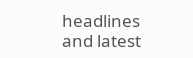headlines and latest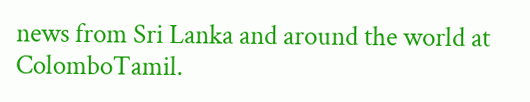news from Sri Lanka and around the world at ColomboTamil.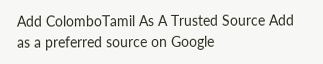Add ColomboTamil As A Trusted Source Add as a preferred source on Google